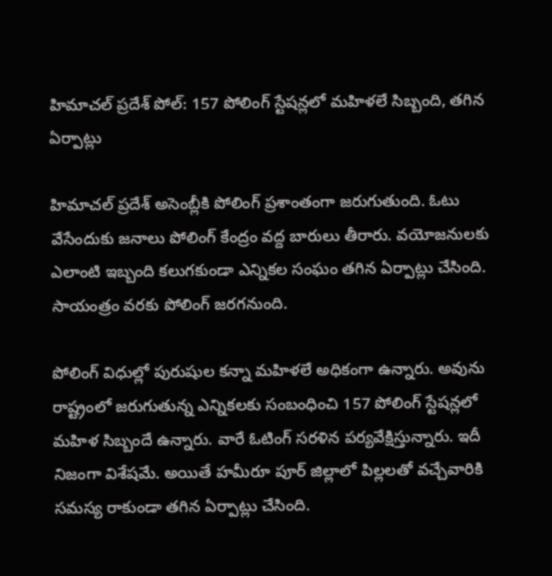హిమాచల్ ప్రదేశ్ పోల్: 157 పోలింగ్ స్టేషన్లలో మహిళలే సిబ్బంది, తగిన ఏర్పాట్లు

హిమాచల్ ప్రదేశ్ అసెంబ్లీకి పోలింగ్ ప్రశాంతంగా జరుగుతుంది. ఓటు వేసేందుకు జనాలు పోలింగ్ కేంద్రం వద్ద బారులు తీరారు. వయోజనులకు ఎలాంటి ఇబ్బంది కలుగకుండా ఎన్నికల సంఘం తగిన ఏర్పాట్లు చేసింది. సాయంత్రం వరకు పోలింగ్ జరగనుంది.

పోలింగ్ విధుల్లో పురుషుల కన్నా మహిళలే అధికంగా ఉన్నారు. అవును రాష్ట్రంలో జరుగుతున్న ఎన్నికలకు సంబంధించి 157 పోలింగ్ స్టేషన్లలో మహిళ సిబ్బందే ఉన్నారు. వారే ఓటింగ్ సరళిన పర్యవేక్షిస్తున్నారు. ఇదీ నిజంగా విశేషమే. అయితే హమీరూ పూర్ జిల్లాలో పిల్లలతో వచ్చేవారికి సమస్య రాకుండా తగిన ఏర్పాట్లు చేసింది.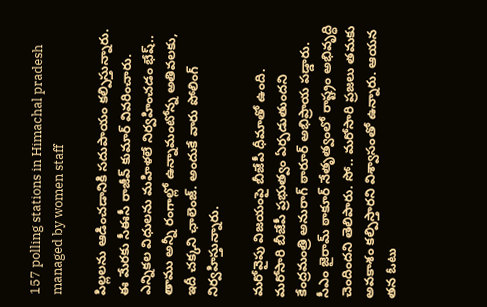157 polling stations in Himachal pradesh managed by women staff

పిల్లలను ఆడించడానికి సదుపాయం కల్పిస్తున్నారు. ఈ మేరకు సీఈసీ రాజీవ్ కుమార్ వివరించారు. ఎన్నికల విధులను మహిళలే నిర్వహించడం భేష్.. తాము అన్నీ రంగాల్లో ఉన్నామంటోన్న అతివలకు, ఇదీ చక్కని ఛాలెంజ్. అందుకే వారు పోలింగ్ నిర్వహిస్తున్నారు.

మరోవైపు విజయంపై బీజేపీ ధీమాతో ఉంది. మరోసారి బీజేపీ ప్రభుత్వం ఏర్పడుతుందని కేంద్రమంత్రి అనురాగ్ ఠారూర్ అభిప్రాయ పడ్డారు. సీఎం జైరామ్ ఠాకూర్ నేతృత్వంలో రాష్ట్రం అభివృద్ధి చెందిందని తెలిపారు. సో.. మరోసారి ప్రజలు తమకు అవకాశం కల్పిస్తారని విశ్వాసంతో ఉన్నారు. ఆయన తన ఓటు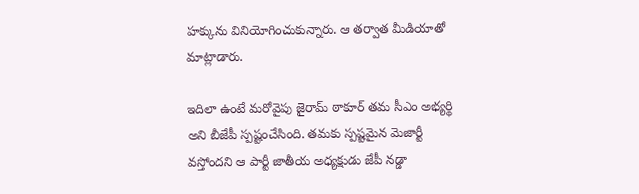హక్కును వినియోగించుకున్నారు. ఆ తర్వాత మీడియాతో మాట్లాడారు.

ఇదిలా ఉంటే మరోవైపు జైరామ్ ఠాకూర్ తమ సీఎం అభ్యర్థి అని బీజేపీ స్పష్టంచేసింది. తమకు స్పష్టమైన మెజార్టీ వస్తోందని ఆ పార్టీ జాతీయ అధ్యక్షుడు జేపీ నడ్డా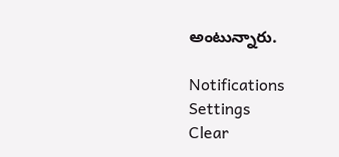అంటున్నారు.

Notifications
Settings
Clear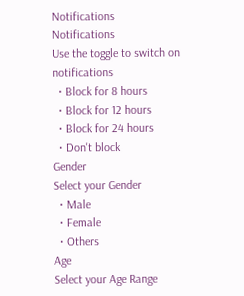Notifications
Notifications
Use the toggle to switch on notifications
  • Block for 8 hours
  • Block for 12 hours
  • Block for 24 hours
  • Don't block
Gender
Select your Gender
  • Male
  • Female
  • Others
Age
Select your Age Range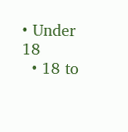• Under 18
  • 18 to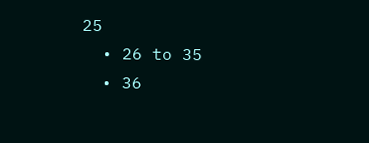25
  • 26 to 35
  • 36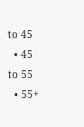to 45
  • 45 to 55
  • 55+